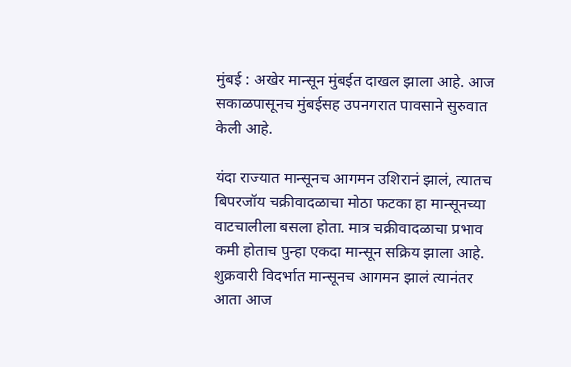मुंबई : अखेर मान्सून मुंबईत दाखल झाला आहे. आज सकाळपासूनच मुंबईसह उपनगरात पावसाने सुरुवात केली आहे.

यंदा राज्यात मान्सूनच आगमन उशिरानं झालं, त्यातच बिपरजॉय चक्रीवादळाचा मोठा फटका हा मान्सूनच्या वाटचालीला बसला होता. मात्र चक्रीवादळाचा प्रभाव कमी होताच पुन्हा एकदा मान्सून सक्रिय झाला आहे. शुक्रवारी विदर्भात मान्सूनच आगमन झालं त्यानंतर आता आज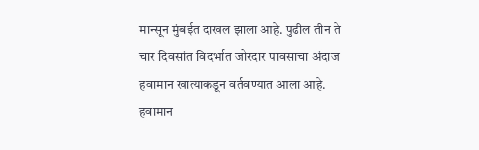मान्सून मुंबईत दाखल झाला आहे. पुढील तीन ते चार दिवसांत विदर्भात जोरदार पावसाचा अंदाज हवामान खात्याकडून वर्तवण्यात आला आहे. हवामान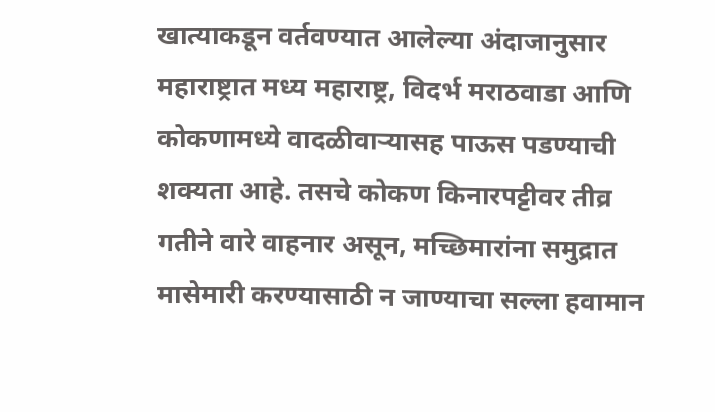खात्याकडून वर्तवण्यात आलेल्या अंदाजानुसार महाराष्ट्रात मध्य महाराष्ट्र, विदर्भ मराठवाडा आणि कोकणामध्ये वादळीवाऱ्यासह पाऊस पडण्याची शक्यता आहे. तसचे कोकण किनारपट्टीवर तीव्र गतीने वारे वाहनार असून, मच्छिमारांना समुद्रात मासेमारी करण्यासाठी न जाण्याचा सल्ला हवामान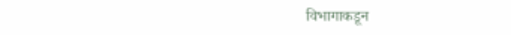विभागाकडून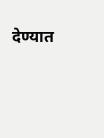देण्यात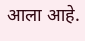आला आहे.